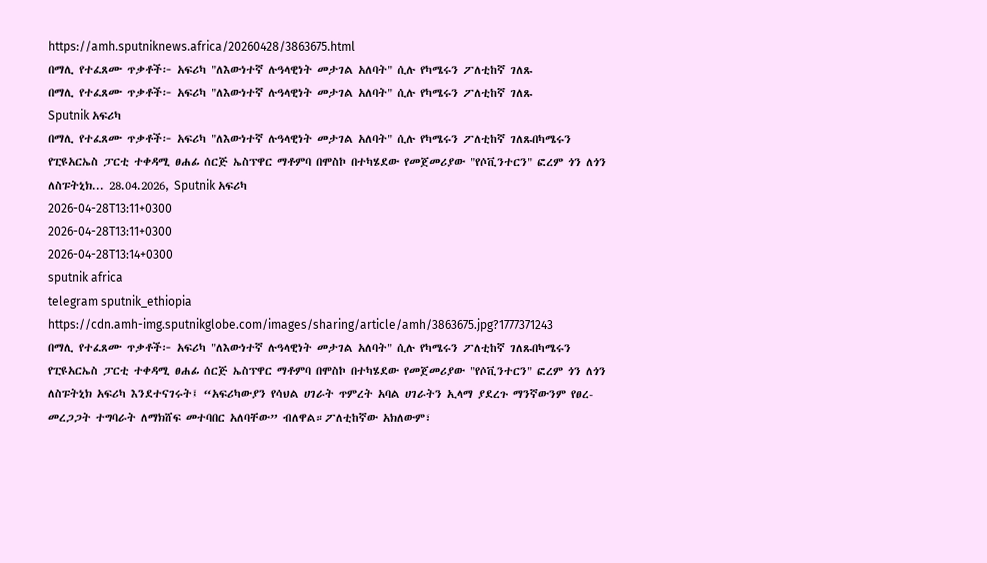https://amh.sputniknews.africa/20260428/3863675.html
በማሊ የተፈጸሙ ጥቃቶች፦ አፍሪካ "ለእውነተኛ ሉዓላዊነት መታገል አለባት" ሲሉ የካሜሩን ፖለቲከኛ ገለጹ
በማሊ የተፈጸሙ ጥቃቶች፦ አፍሪካ "ለእውነተኛ ሉዓላዊነት መታገል አለባት" ሲሉ የካሜሩን ፖለቲከኛ ገለጹ
Sputnik አፍሪካ
በማሊ የተፈጸሙ ጥቃቶች፦ አፍሪካ "ለእውነተኛ ሉዓላዊነት መታገል አለባት" ሲሉ የካሜሩን ፖለቲከኛ ገለጹበካሜሩን የፒዩአርኤስ ፓርቲ ተቀዳሚ ፀሐፊ ሰርጅ ኤስፕዋር ማቶምባ በሞስኮ በተካሄደው የመጀመሪያው "የሶቪንተርን" ፎረም ጎን ለጎን ለስፑትኒክ... 28.04.2026, Sputnik አፍሪካ
2026-04-28T13:11+0300
2026-04-28T13:11+0300
2026-04-28T13:14+0300
sputnik africa
telegram sputnik_ethiopia
https://cdn.amh-img.sputnikglobe.com/images/sharing/article/amh/3863675.jpg?1777371243
በማሊ የተፈጸሙ ጥቃቶች፦ አፍሪካ "ለእውነተኛ ሉዓላዊነት መታገል አለባት" ሲሉ የካሜሩን ፖለቲከኛ ገለጹበካሜሩን የፒዩአርኤስ ፓርቲ ተቀዳሚ ፀሐፊ ሰርጅ ኤስፕዋር ማቶምባ በሞስኮ በተካሄደው የመጀመሪያው "የሶቪንተርን" ፎረም ጎን ለጎን ለስፑትኒክ አፍሪካ እንደተናገሩት፤ “አፍሪካውያን የሳህል ሀገራት ጥምረት አባል ሀገራትን ኢላማ ያደረጉ ማንኛውንም የፀረ-መረጋጋት ተግባራት ለማክሸፍ መተባበር አለባቸው” ብለዋል።ፖለቲከኛው አክለውም፣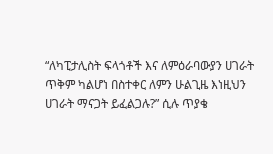“ለካፒታሊስት ፍላጎቶች እና ለምዕራባውያን ሀገራት ጥቅም ካልሆነ በስተቀር ለምን ሁልጊዜ እነዚህን ሀገራት ማናጋት ይፈልጋሉ?” ሲሉ ጥያቄ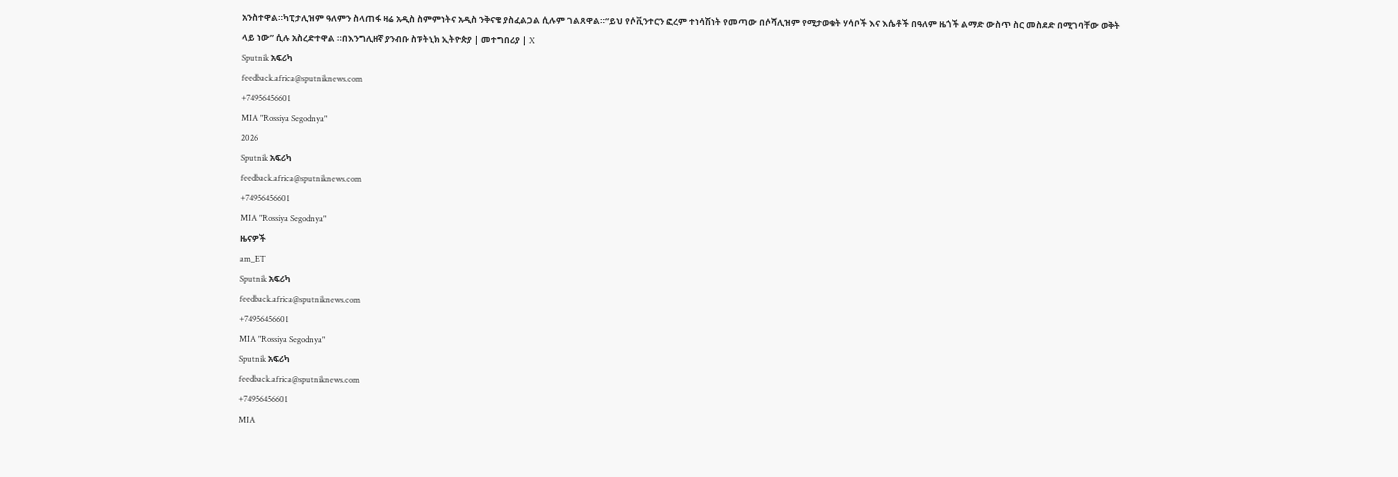አንስተዋል።ካፒታሊዝም ዓለምን ስላጠፋ ዛሬ አዲስ ስምምነትና አዲስ ንቅናቄ ያስፈልጋል ሲሉም ገልጸዋል።“ይህ የሶቪንተርን ፎረም ተነሳሽነት የመጣው በሶሻሊዝም የሚታወቁት ሃሳቦች እና እሴቶች በዓለም ዜጎች ልማድ ውስጥ ስር መስደድ በሚገባቸው ወቅት ላይ ነው” ሲሉ አስረድተዋል ።በእንግሊዘኛ ያንብቡ ስፑትኒክ ኢትዮጵያ | መተግበሪያ | X
Sputnik አፍሪካ
feedback.africa@sputniknews.com
+74956456601
MIA "Rossiya Segodnya"
2026
Sputnik አፍሪካ
feedback.africa@sputniknews.com
+74956456601
MIA "Rossiya Segodnya"
ዜናዎች
am_ET
Sputnik አፍሪካ
feedback.africa@sputniknews.com
+74956456601
MIA "Rossiya Segodnya"
Sputnik አፍሪካ
feedback.africa@sputniknews.com
+74956456601
MIA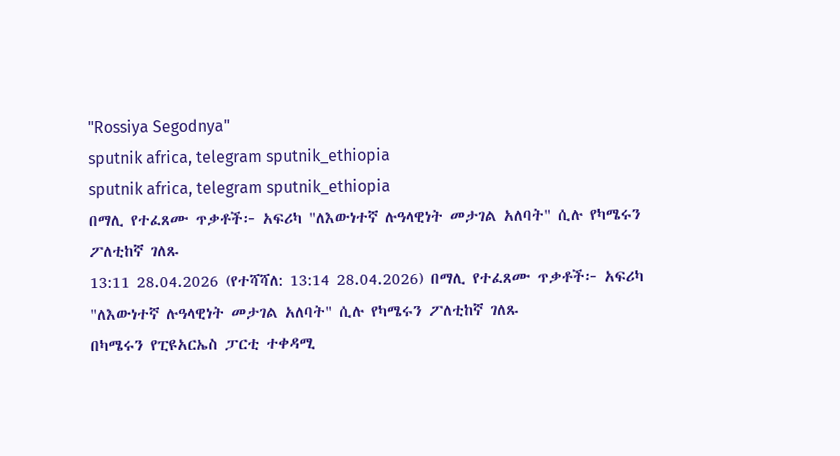"Rossiya Segodnya"
sputnik africa, telegram sputnik_ethiopia
sputnik africa, telegram sputnik_ethiopia
በማሊ የተፈጸሙ ጥቃቶች፦ አፍሪካ "ለእውነተኛ ሉዓላዊነት መታገል አለባት" ሲሉ የካሜሩን ፖለቲከኛ ገለጹ
13:11 28.04.2026 (የተሻሻለ: 13:14 28.04.2026) በማሊ የተፈጸሙ ጥቃቶች፦ አፍሪካ "ለእውነተኛ ሉዓላዊነት መታገል አለባት" ሲሉ የካሜሩን ፖለቲከኛ ገለጹ
በካሜሩን የፒዩአርኤስ ፓርቲ ተቀዳሚ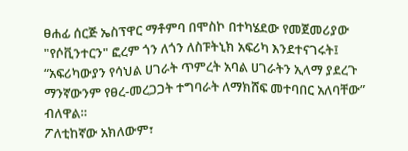ፀሐፊ ሰርጅ ኤስፕዋር ማቶምባ በሞስኮ በተካሄደው የመጀመሪያው "የሶቪንተርን" ፎረም ጎን ለጎን ለስፑትኒክ አፍሪካ እንደተናገሩት፤ “አፍሪካውያን የሳህል ሀገራት ጥምረት አባል ሀገራትን ኢላማ ያደረጉ ማንኛውንም የፀረ-መረጋጋት ተግባራት ለማክሸፍ መተባበር አለባቸው” ብለዋል።
ፖለቲከኛው አክለውም፣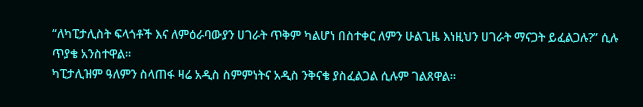“ለካፒታሊስት ፍላጎቶች እና ለምዕራባውያን ሀገራት ጥቅም ካልሆነ በስተቀር ለምን ሁልጊዜ እነዚህን ሀገራት ማናጋት ይፈልጋሉ?” ሲሉ ጥያቄ አንስተዋል።
ካፒታሊዝም ዓለምን ስላጠፋ ዛሬ አዲስ ስምምነትና አዲስ ንቅናቄ ያስፈልጋል ሲሉም ገልጸዋል።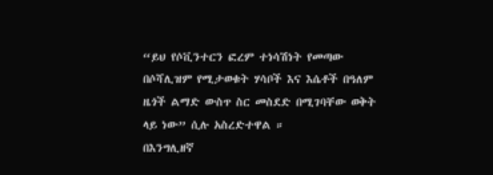“ይህ የሶቪንተርን ፎረም ተነሳሽነት የመጣው በሶሻሊዝም የሚታወቁት ሃሳቦች እና እሴቶች በዓለም ዜጎች ልማድ ውስጥ ስር መስደድ በሚገባቸው ወቅት ላይ ነው” ሲሉ አስረድተዋል ።
በእንግሊዘኛ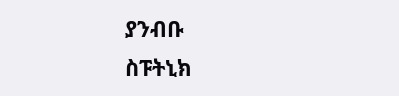ያንብቡ
ስፑትኒክ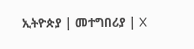ኢትዮጵያ | መተግበሪያ | X